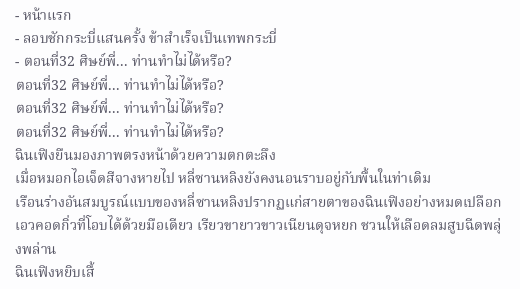- หน้าแรก
- ลอบชักกระบี่แสนครั้ง ข้าสำเร็จเป็นเทพกระบี่
- ตอนที่32 ศิษย์พี่... ท่านทำไม่ได้หรือ?
ตอนที่32 ศิษย์พี่... ท่านทำไม่ได้หรือ?
ตอนที่32 ศิษย์พี่... ท่านทำไม่ได้หรือ?
ตอนที่32 ศิษย์พี่... ท่านทำไม่ได้หรือ?
ฉินเฟิงยืนมองภาพตรงหน้าด้วยความตกตะลึง
เมื่อหมอกไอเจ็ดสีจางหายไป หลี่ซานหลิงยังคงนอนราบอยู่กับพื้นในท่าเดิม
เรือนร่างอันสมบูรณ์แบบของหลี่ซานหลิงปรากฏแก่สายตาของฉินเฟิงอย่างหมดเปลือก
เอวคอดกิ่วที่โอบได้ด้วยมือเดียว เรียวขายาวขาวเนียนดุจหยก ชวนให้เลือดลมสูบฉีดพลุ่งพล่าน
ฉินเฟิงหยิบเสื้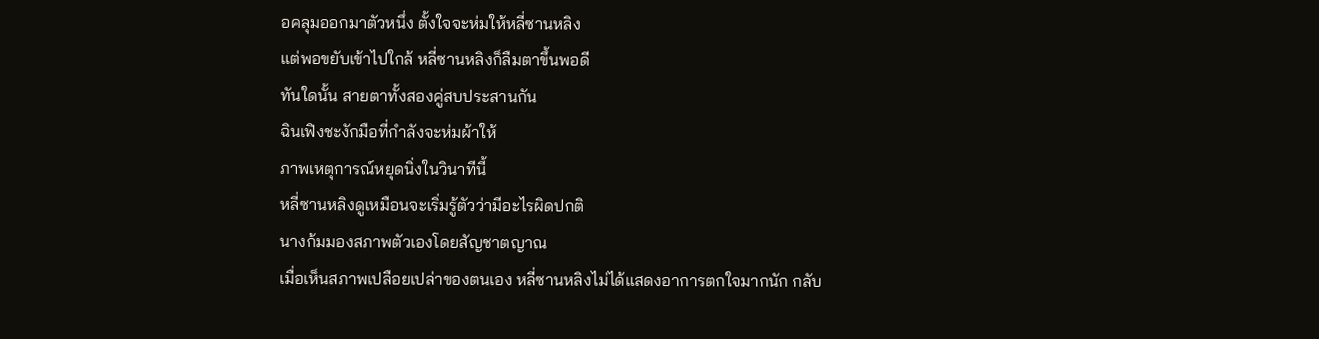อคลุมออกมาตัวหนึ่ง ตั้งใจจะห่มให้หลี่ซานหลิง
แต่พอขยับเข้าไปใกล้ หลี่ซานหลิงก็ลืมตาขึ้นพอดี
ทันใดนั้น สายตาทั้งสองคู่สบประสานกัน
ฉินเฟิงชะงักมือที่กำลังจะห่มผ้าให้
ภาพเหตุการณ์หยุดนิ่งในวินาทีนี้
หลี่ซานหลิงดูเหมือนจะเริ่มรู้ตัวว่ามีอะไรผิดปกติ
นางก้มมองสภาพตัวเองโดยสัญชาตญาณ
เมื่อเห็นสภาพเปลือยเปล่าของตนเอง หลี่ซานหลิงไม่ได้แสดงอาการตกใจมากนัก กลับ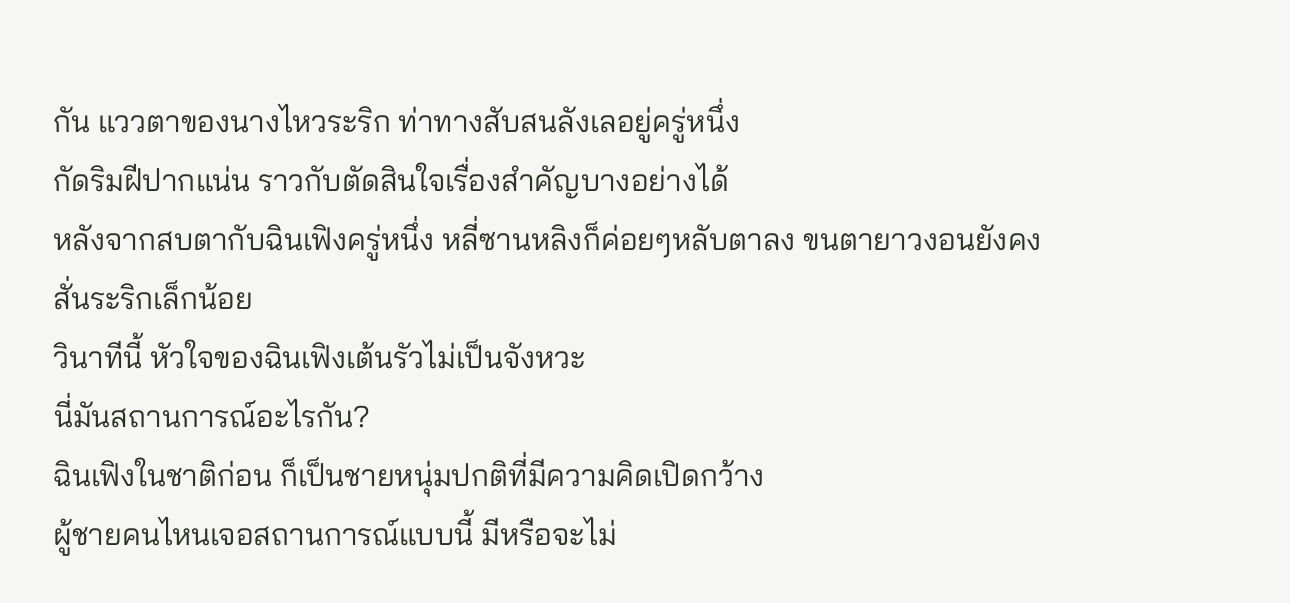กัน แววตาของนางไหวระริก ท่าทางสับสนลังเลอยู่ครู่หนึ่ง
กัดริมฝีปากแน่น ราวกับตัดสินใจเรื่องสำคัญบางอย่างได้
หลังจากสบตากับฉินเฟิงครู่หนึ่ง หลี่ซานหลิงก็ค่อยๆหลับตาลง ขนตายาวงอนยังคงสั่นระริกเล็กน้อย
วินาทีนี้ หัวใจของฉินเฟิงเต้นรัวไม่เป็นจังหวะ
นี่มันสถานการณ์อะไรกัน?
ฉินเฟิงในชาติก่อน ก็เป็นชายหนุ่มปกติที่มีความคิดเปิดกว้าง
ผู้ชายคนไหนเจอสถานการณ์แบบนี้ มีหรือจะไม่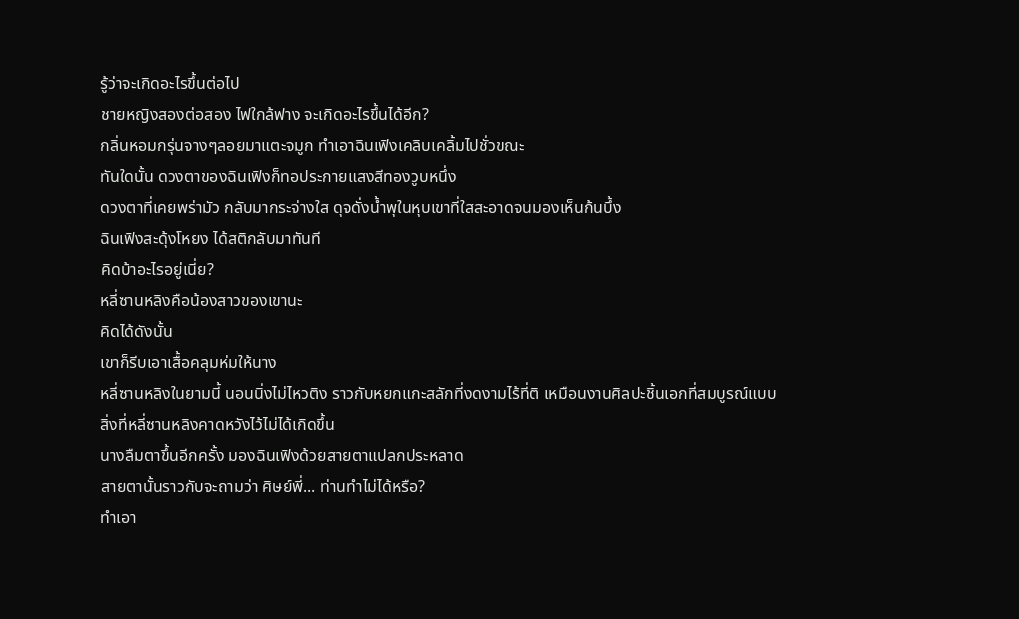รู้ว่าจะเกิดอะไรขึ้นต่อไป
ชายหญิงสองต่อสอง ไฟใกล้ฟาง จะเกิดอะไรขึ้นได้อีก?
กลิ่นหอมกรุ่นจางๆลอยมาแตะจมูก ทำเอาฉินเฟิงเคลิบเคลิ้มไปชั่วขณะ
ทันใดนั้น ดวงตาของฉินเฟิงก็ทอประกายแสงสีทองวูบหนึ่ง
ดวงตาที่เคยพร่ามัว กลับมากระจ่างใส ดุจดั่งน้ำพุในหุบเขาที่ใสสะอาดจนมองเห็นก้นบึ้ง
ฉินเฟิงสะดุ้งโหยง ได้สติกลับมาทันที
คิดบ้าอะไรอยู่เนี่ย?
หลี่ซานหลิงคือน้องสาวของเขานะ
คิดได้ดังนั้น
เขาก็รีบเอาเสื้อคลุมห่มให้นาง
หลี่ซานหลิงในยามนี้ นอนนิ่งไม่ไหวติง ราวกับหยกแกะสลักที่งดงามไร้ที่ติ เหมือนงานศิลปะชิ้นเอกที่สมบูรณ์แบบ
สิ่งที่หลี่ซานหลิงคาดหวังไว้ไม่ได้เกิดขึ้น
นางลืมตาขึ้นอีกครั้ง มองฉินเฟิงด้วยสายตาแปลกประหลาด
สายตานั้นราวกับจะถามว่า ศิษย์พี่... ท่านทำไม่ได้หรือ?
ทำเอา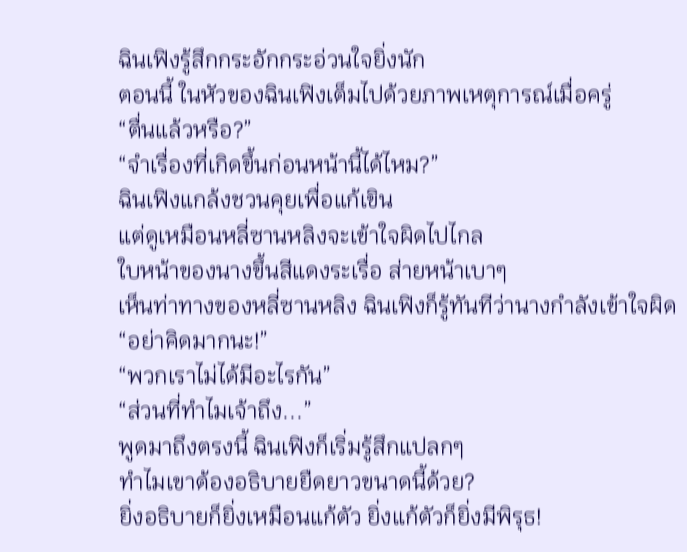ฉินเฟิงรู้สึกกระอักกระอ่วนใจยิ่งนัก
ตอนนี้ ในหัวของฉินเฟิงเต็มไปด้วยภาพเหตุการณ์เมื่อครู่
“ตื่นแล้วหรือ?”
“จำเรื่องที่เกิดขึ้นก่อนหน้านี้ได้ไหม?”
ฉินเฟิงแกล้งชวนคุยเพื่อแก้เขิน
แต่ดูเหมือนหลี่ซานหลิงจะเข้าใจผิดไปไกล
ใบหน้าของนางขึ้นสีแดงระเรื่อ ส่ายหน้าเบาๆ
เห็นท่าทางของหลี่ซานหลิง ฉินเฟิงก็รู้ทันทีว่านางกำลังเข้าใจผิด
“อย่าคิดมากนะ!”
“พวกเราไม่ได้มีอะไรกัน”
“ส่วนที่ทำไมเจ้าถึง...”
พูดมาถึงตรงนี้ ฉินเฟิงก็เริ่มรู้สึกแปลกๆ
ทำไมเขาต้องอธิบายยืดยาวขนาดนี้ด้วย?
ยิ่งอธิบายก็ยิ่งเหมือนแก้ตัว ยิ่งแก้ตัวก็ยิ่งมีพิรุธ!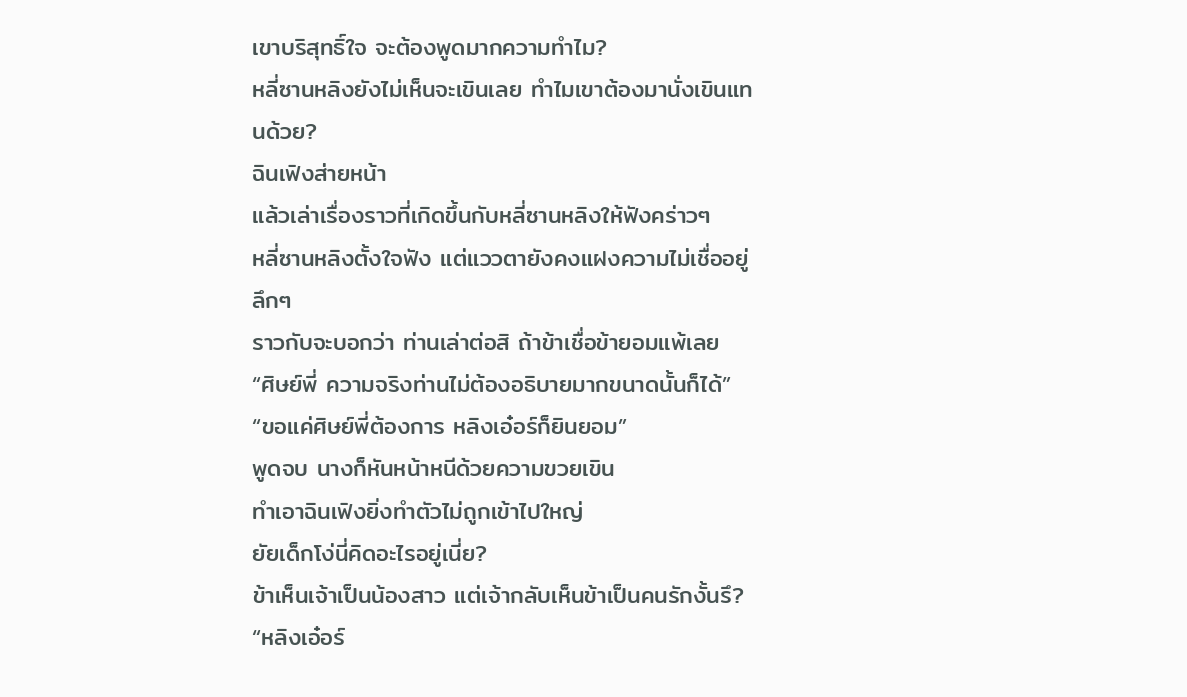เขาบริสุทธิ์ใจ จะต้องพูดมากความทำไม?
หลี่ซานหลิงยังไม่เห็นจะเขินเลย ทำไมเขาต้องมานั่งเขินแทนด้วย?
ฉินเฟิงส่ายหน้า
แล้วเล่าเรื่องราวที่เกิดขึ้นกับหลี่ซานหลิงให้ฟังคร่าวๆ
หลี่ซานหลิงตั้งใจฟัง แต่แววตายังคงแฝงความไม่เชื่ออยู่ลึกๆ
ราวกับจะบอกว่า ท่านเล่าต่อสิ ถ้าข้าเชื่อข้ายอมแพ้เลย
“ศิษย์พี่ ความจริงท่านไม่ต้องอธิบายมากขนาดนั้นก็ได้”
“ขอแค่ศิษย์พี่ต้องการ หลิงเอ๋อร์ก็ยินยอม”
พูดจบ นางก็หันหน้าหนีด้วยความขวยเขิน
ทำเอาฉินเฟิงยิ่งทำตัวไม่ถูกเข้าไปใหญ่
ยัยเด็กโง่นี่คิดอะไรอยู่เนี่ย?
ข้าเห็นเจ้าเป็นน้องสาว แต่เจ้ากลับเห็นข้าเป็นคนรักงั้นรึ?
“หลิงเอ๋อร์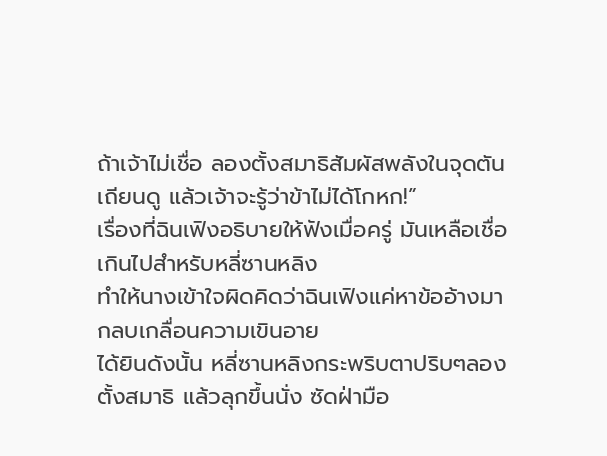ถ้าเจ้าไม่เชื่อ ลองตั้งสมาธิสัมผัสพลังในจุดตันเถียนดู แล้วเจ้าจะรู้ว่าข้าไม่ได้โกหก!”
เรื่องที่ฉินเฟิงอธิบายให้ฟังเมื่อครู่ มันเหลือเชื่อเกินไปสำหรับหลี่ซานหลิง
ทำให้นางเข้าใจผิดคิดว่าฉินเฟิงแค่หาข้ออ้างมากลบเกลื่อนความเขินอาย
ได้ยินดังนั้น หลี่ซานหลิงกระพริบตาปริบๆลองตั้งสมาธิ แล้วลุกขึ้นนั่ง ซัดฝ่ามือ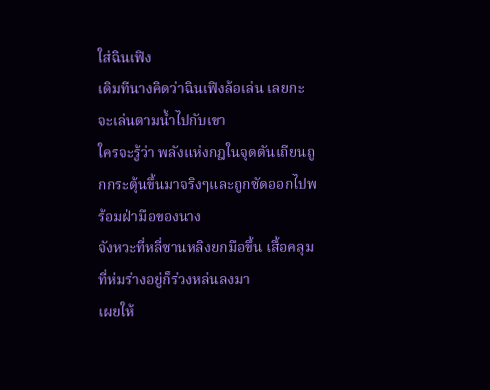ใส่ฉินเฟิง
เดิมทีนางคิดว่าฉินเฟิงล้อเล่น เลยกะจะเล่นตามน้ำไปกับเขา
ใครจะรู้ว่า พลังแห่งกฎในจุดตันเถียนถูกกระตุ้นขึ้นมาจริงๆและถูกซัดออกไปพร้อมฝ่ามือของนาง
จังหวะที่หลี่ซานหลิงยกมือขึ้น เสื้อคลุมที่ห่มร่างอยู่ก็ร่วงหล่นลงมา
เผยให้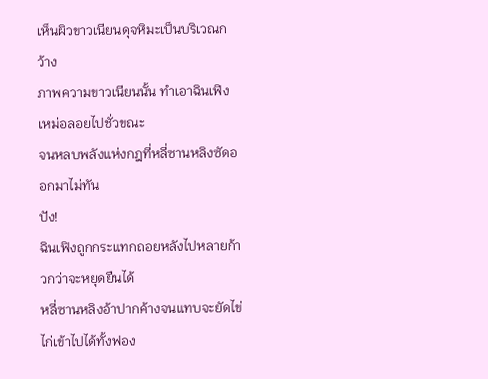เห็นผิวขาวเนียนดุจหิมะเป็นบริเวณกว้าง
ภาพความขาวเนียนนั้น ทำเอาฉินเฟิงเหม่อลอยไปชั่วขณะ
จนหลบพลังแห่งกฎที่หลี่ซานหลิงซัดออกมาไม่ทัน
ปัง!
ฉินเฟิงถูกกระแทกถอยหลังไปหลายก้าวกว่าจะหยุดยืนได้
หลี่ซานหลิงอ้าปากค้างจนแทบจะยัดไข่ไก่เข้าไปได้ทั้งฟอง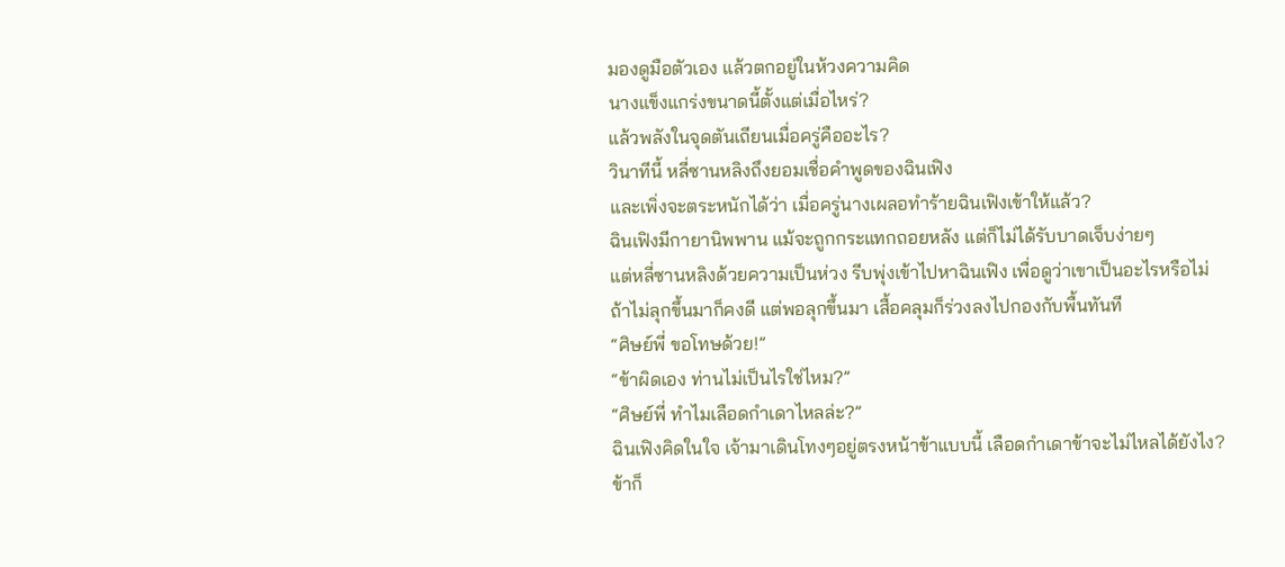มองดูมือตัวเอง แล้วตกอยู่ในห้วงความคิด
นางแข็งแกร่งขนาดนี้ตั้งแต่เมื่อไหร่?
แล้วพลังในจุดตันเถียนเมื่อครู่คืออะไร?
วินาทีนี้ หลี่ซานหลิงถึงยอมเชื่อคำพูดของฉินเฟิง
และเพิ่งจะตระหนักได้ว่า เมื่อครู่นางเผลอทำร้ายฉินเฟิงเข้าให้แล้ว?
ฉินเฟิงมีกายานิพพาน แม้จะถูกกระแทกถอยหลัง แต่ก็ไม่ได้รับบาดเจ็บง่ายๆ
แต่หลี่ซานหลิงด้วยความเป็นห่วง รีบพุ่งเข้าไปหาฉินเฟิง เพื่อดูว่าเขาเป็นอะไรหรือไม่
ถ้าไม่ลุกขึ้นมาก็คงดี แต่พอลุกขึ้นมา เสื้อคลุมก็ร่วงลงไปกองกับพื้นทันที
“ศิษย์พี่ ขอโทษด้วย!”
“ข้าผิดเอง ท่านไม่เป็นไรใช่ไหม?”
“ศิษย์พี่ ทำไมเลือดกำเดาไหลล่ะ?”
ฉินเฟิงคิดในใจ เจ้ามาเดินโทงๆอยู่ตรงหน้าข้าแบบนี้ เลือดกำเดาข้าจะไม่ไหลได้ยังไง?
ข้าก็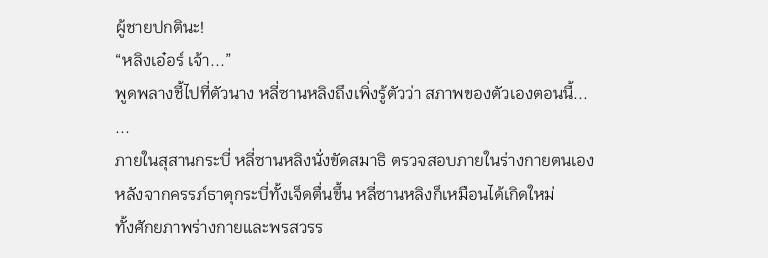ผู้ชายปกตินะ!
“หลิงเอ๋อร์ เจ้า...”
พูดพลางชี้ไปที่ตัวนาง หลี่ซานหลิงถึงเพิ่งรู้ตัวว่า สภาพของตัวเองตอนนี้...
...
ภายในสุสานกระบี่ หลี่ซานหลิงนั่งขัดสมาธิ ตรวจสอบภายในร่างกายตนเอง
หลังจากครรภ์ธาตุกระบี่ทั้งเจ็ดตื่นขึ้น หลี่ซานหลิงก็เหมือนได้เกิดใหม่
ทั้งศักยภาพร่างกายและพรสวรร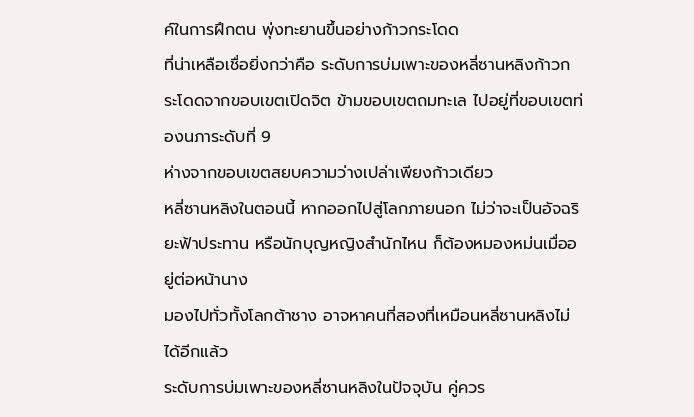ค์ในการฝึกตน พุ่งทะยานขึ้นอย่างก้าวกระโดด
ที่น่าเหลือเชื่อยิ่งกว่าคือ ระดับการบ่มเพาะของหลี่ซานหลิงก้าวกระโดดจากขอบเขตเปิดจิต ข้ามขอบเขตถมทะเล ไปอยู่ที่ขอบเขตท่องนภาระดับที่ 9
ห่างจากขอบเขตสยบความว่างเปล่าเพียงก้าวเดียว
หลี่ซานหลิงในตอนนี้ หากออกไปสู่โลกภายนอก ไม่ว่าจะเป็นอัจฉริยะฟ้าประทาน หรือนักบุญหญิงสำนักไหน ก็ต้องหมองหม่นเมื่ออยู่ต่อหน้านาง
มองไปทั่วทั้งโลกต้าชาง อาจหาคนที่สองที่เหมือนหลี่ซานหลิงไม่ได้อีกแล้ว
ระดับการบ่มเพาะของหลี่ซานหลิงในปัจจุบัน คู่ควร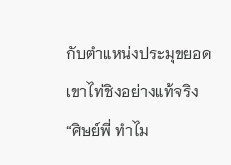กับตำแหน่งประมุขยอดเขาไท่ชิงอย่างแท้จริง
“ศิษย์พี่ ทำไม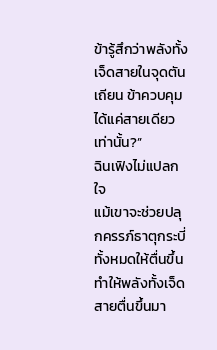ข้ารู้สึกว่าพลังทั้งเจ็ดสายในจุดตันเถียน ข้าควบคุมได้แค่สายเดียวเท่านั้น?”
ฉินเฟิงไม่แปลกใจ
แม้เขาจะช่วยปลุกครรภ์ธาตุกระบี่ทั้งหมดให้ตื่นขึ้น ทำให้พลังทั้งเจ็ดสายตื่นขึ้นมา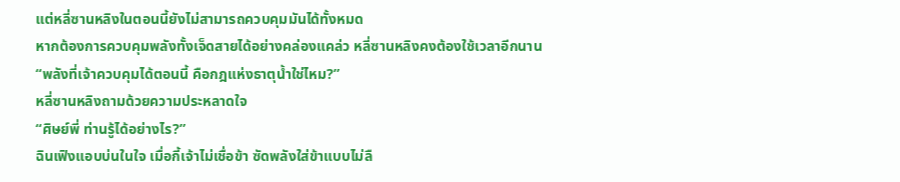แต่หลี่ซานหลิงในตอนนี้ยังไม่สามารถควบคุมมันได้ทั้งหมด
หากต้องการควบคุมพลังทั้งเจ็ดสายได้อย่างคล่องแคล่ว หลี่ซานหลิงคงต้องใช้เวลาอีกนาน
“พลังที่เจ้าควบคุมได้ตอนนี้ คือกฎแห่งธาตุน้ำใช่ไหม?”
หลี่ซานหลิงถามด้วยความประหลาดใจ
“ศิษย์พี่ ท่านรู้ได้อย่างไร?”
ฉินเฟิงแอบบ่นในใจ เมื่อกี้เจ้าไม่เชื่อข้า ซัดพลังใส่ข้าแบบไม่ลื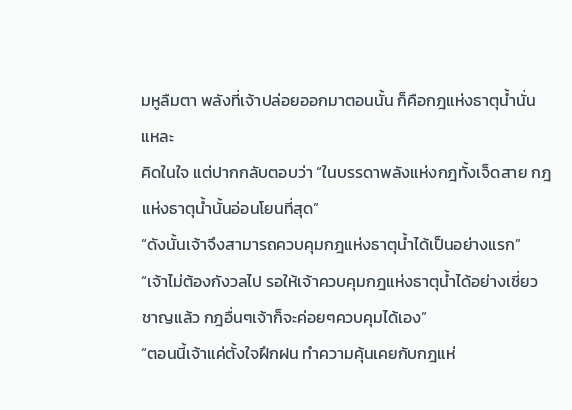มหูลืมตา พลังที่เจ้าปล่อยออกมาตอนนั้น ก็คือกฎแห่งธาตุน้ำนั่นแหละ
คิดในใจ แต่ปากกลับตอบว่า “ในบรรดาพลังแห่งกฎทั้งเจ็ดสาย กฎแห่งธาตุน้ำนั้นอ่อนโยนที่สุด”
“ดังนั้นเจ้าจึงสามารถควบคุมกฎแห่งธาตุน้ำได้เป็นอย่างแรก”
“เจ้าไม่ต้องกังวลไป รอให้เจ้าควบคุมกฎแห่งธาตุน้ำได้อย่างเชี่ยวชาญแล้ว กฎอื่นๆเจ้าก็จะค่อยๆควบคุมได้เอง”
“ตอนนี้เจ้าแค่ตั้งใจฝึกฝน ทำความคุ้นเคยกับกฎแห่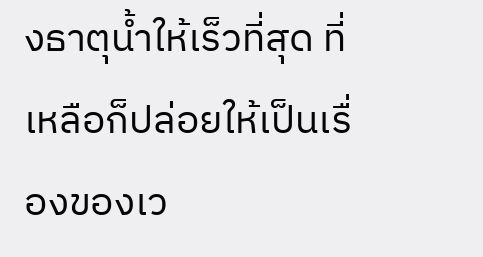งธาตุน้ำให้เร็วที่สุด ที่เหลือก็ปล่อยให้เป็นเรื่องของเว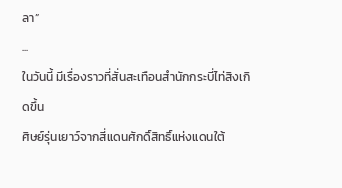ลา”
...
ในวันนี้ มีเรื่องราวที่สั่นสะเทือนสำนักกระบี่ไท่สิงเกิดขึ้น
ศิษย์รุ่นเยาว์จากสี่แดนศักดิ์สิทธิ์แห่งแดนใต้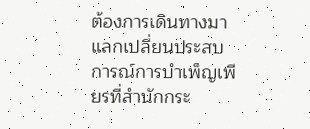ต้องการเดินทางมาแลกเปลี่ยนประสบการณ์การบำเพ็ญเพียรที่สำนักกระ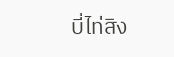บี่ไท่สิง